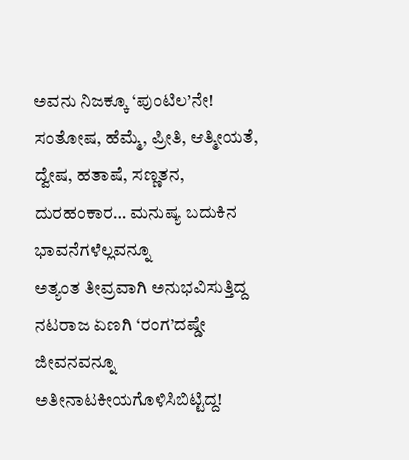ಅವನು ನಿಜಕ್ಕೂ ‘ಪುಂಟಿಲ’ನೇ! ಸಂತೋಷ, ಹೆಮ್ಮೆ, ಪ್ರೀತಿ, ಆತ್ಮೀಯತೆ, ದ್ವೇಷ, ಹತಾಷೆ, ಸಣ್ಣತನ, ದುರಹಂಕಾರ… ಮನುಷ್ಯ ಬದುಕಿನ ಭಾವನೆಗಳೆಲ್ಲವನ್ನೂ
ಅತ್ಯಂತ ತೀವ್ರವಾಗಿ ಅನುಭವಿಸುತ್ತಿದ್ದ ನಟರಾಜ ಏಣಗಿ ‘ರಂಗ’ದಷ್ಡೇ ಜೀವನವನ್ನೂ ಅತೀನಾಟಕೀಯಗೊಳಿಸಿಬಿಟ್ಟಿದ್ದ!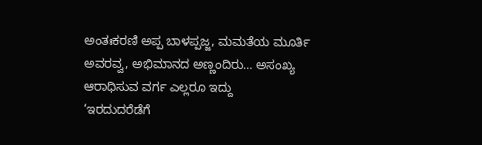ಅಂತಃಕರಣಿ ಅಪ್ಪ ಬಾಳಪ್ಪಜ್ಜ, ಮಮತೆಯ ಮೂರ್ತಿ ಅವರವ್ವ, ಅಭಿಮಾನದ ಅಣ್ಣಂದಿರು… ಅಸಂಖ್ಯ ಆರಾಧಿಸುವ ವರ್ಗ ಎಲ್ಲರೂ ಇದ್ದು
‘ಇರದುದರೆಡೆಗೆ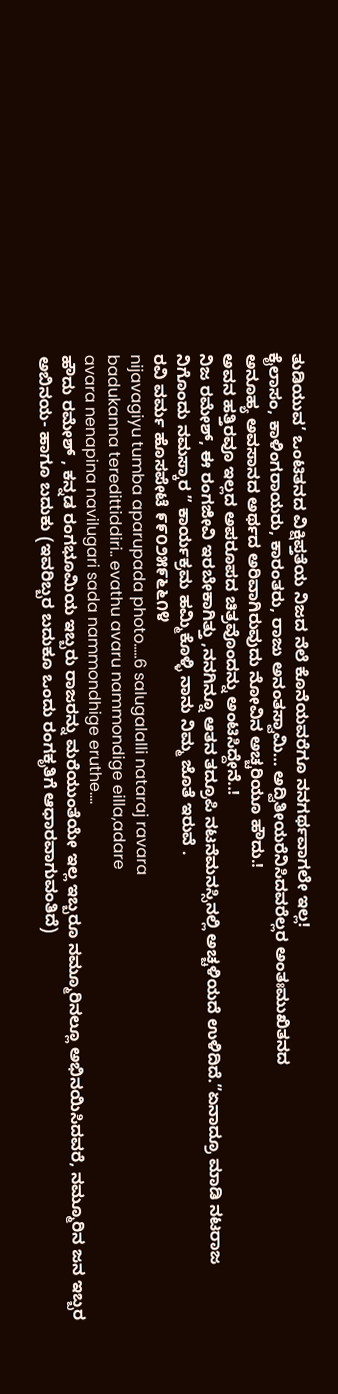ತುಡಿಯುವ’ ಒಂಟಿತನದ ವಿಕ್ಷಿಪ್ತತೆಯ ನಿಜದ ನೆಲೆ ಕೊನೆಯವರೆಗೂ ನನಗರ್ಥವಾಗಲೇ ಇಲ್ಲ!
ಕೈಲಾಸಂ, ಕಾಳಿಂಗರಾಯರು, ಕಾರಂತರು, ರಾಜು ಅನಂತಸ್ವಾಮಿ… ಅದ್ವಿತೀಯರೆನಿಸಿದವರೆಲ್ಲರ ಅಂತಃಮುಖಿತನದ
ಅನೂಹ್ಯ ಅವಸಾನದ ಅರ್ಥದ ಅರಿವಾಗಿರುವುದು ನೋವಿನ ಅಚ್ಚರಿಯೂ ಹೌದು.!
ಅವನ ಹತ್ತಿರವೂ ಇಲ್ಲದ ಅಪರೂಪದ ಚಿತ್ರವೊಂದನ್ನು ಅಂಟಿಸಿದ್ದೇನೆ..!
ನಿಜ ರಮೇಶ್, ಈ ರಂಗಜೀವಿ ಇರಬೇಕಾಗಿತ್ತು ,ನನಗಿನ್ನೂ ಆತನ ತದ್ರೂಪಿ ನಟನೆಮನಸ್ಸಿನಲ್ಲಿ ಅಚ್ಚಳಿಯದೆ ಉಳಿದಿದೆ.”ಏನಾದ್ರೂ ಮಾಡಿ ನಟರಾಜ ನಿಗೊಂದು ನಮಸ್ಕಾರ ” ಕಾರ್ಯಕ್ರಮ ಹಮ್ಮಿಕೊಳ್ಳಿ ನಾನು ನಿಮ್ಮ ಜೊತೆ ಇರುವೆ .
ರವಿ ವರ್ಮ ಹೊಸಪೇಟೆ ೯೯೦೨೫೯೬೬೧೪
nijavagiyu tumba aparupada photo…..6 salugalalli nataraj ravara
badukanna teredittiddiri.. evathu avaru nammondige eilla,adare
avara nenapina navilugari sada nammondhige eruthe….
ಹೌದು ರಮೇಶ್ , ಕನ್ನಡ ರಂಗಭೂಮಿಯ ಇಬ್ಬರು ರಾಜರನ್ನು ಮರೆಯುಂತೆಯೇ ಇಲ್ಲ ಇಬ್ಬರೂ ನಮ್ಮೂರಿನಲ್ಲೂ ಅಭಿನಯಿಸಿದವರೆ, ನಮ್ಮೂರಿನ ಜನ ಇಬ್ಬರ ಅಬಿನಯ- ಹಾಗೂ ಬದುಕು (ಇವರಿಬ್ಬರ ಬದುಕೂ ಒಂದು ರಂಗಕೃತಿಗೆ ಆಧಾರವಾಗುವಂತಿದೆ)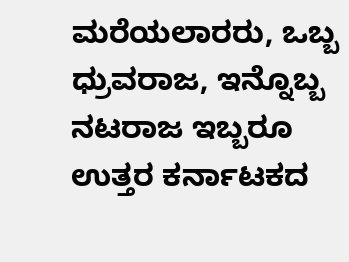ಮರೆಯಲಾರರು, ಒಬ್ಬ ಧ್ರುವರಾಜ, ಇನ್ನೊಬ್ಬ ನಟರಾಜ ಇಬ್ಬರೂ ಉತ್ತರ ಕರ್ನಾಟಕದ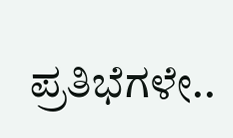ಪ್ರತಿಭೆಗಳೇ..